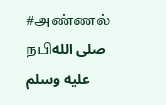#அண்ணல் நபிصلى الله عليه وسلم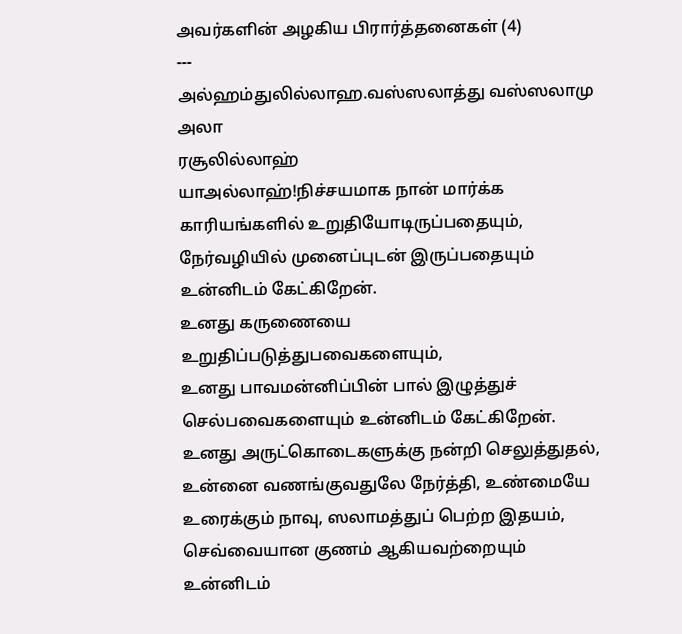அவர்களின் அழகிய பிரார்த்தனைகள் (4)
---
அல்ஹம்துலில்லாஹ.வஸ்ஸலாத்து வஸ்ஸலாமு அலா
ரசூலில்லாஹ்
யாஅல்லாஹ்!நிச்சயமாக நான் மார்க்க காரியங்களில் உறுதியோடிருப்பதையும், நேர்வழியில் முனைப்புடன் இருப்பதையும் உன்னிடம் கேட்கிறேன்.
உனது கருணையை உறுதிப்படுத்துபவைகளையும்,
உனது பாவமன்னிப்பின் பால் இழுத்துச் செல்பவைகளையும் உன்னிடம் கேட்கிறேன்.
உனது அருட்கொடைகளுக்கு நன்றி செலுத்துதல், உன்னை வணங்குவதுலே நேர்த்தி, உண்மையே உரைக்கும் நாவு, ஸலாமத்துப் பெற்ற இதயம், செவ்வையான குணம் ஆகியவற்றையும் உன்னிடம்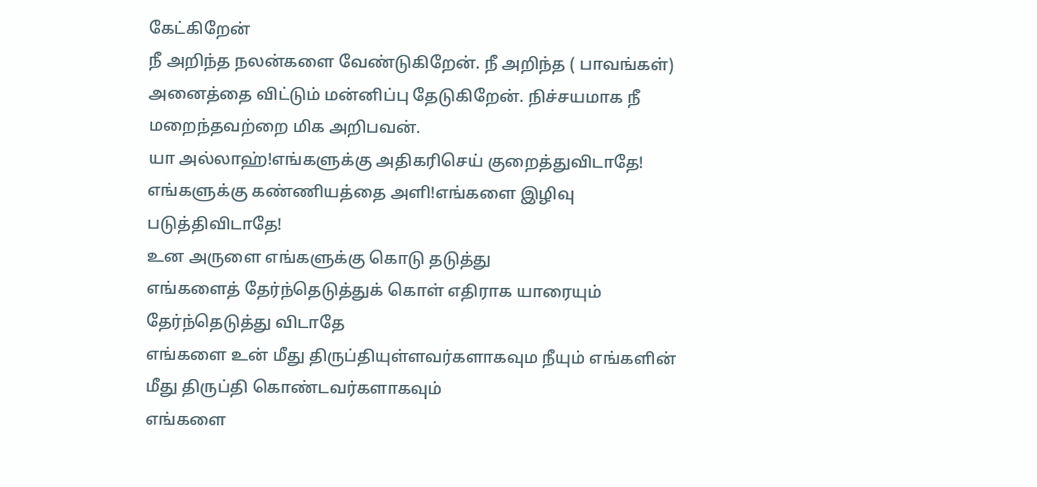கேட்கிறேன்
நீ அறிந்த நலன்களை வேண்டுகிறேன். நீ அறிந்த ( பாவங்கள்) அனைத்தை விட்டும் மன்னிப்பு தேடுகிறேன். நிச்சயமாக நீ மறைந்தவற்றை மிக அறிபவன்.
யா அல்லாஹ்!எங்களுக்கு அதிகரிசெய் குறைத்துவிடாதே!
எங்களுக்கு கண்ணியத்தை அளி!எங்களை இழிவு படுத்திவிடாதே!
உன அருளை எங்களுக்கு கொடு தடுத்து
எங்களைத் தேர்ந்தெடுத்துக் கொள் எதிராக யாரையும் தேர்ந்தெடுத்து விடாதே
எங்களை உன் மீது திருப்தியுள்ளவர்களாகவும நீயும் எங்களின் மீது திருப்தி கொண்டவர்களாகவும்
எங்களை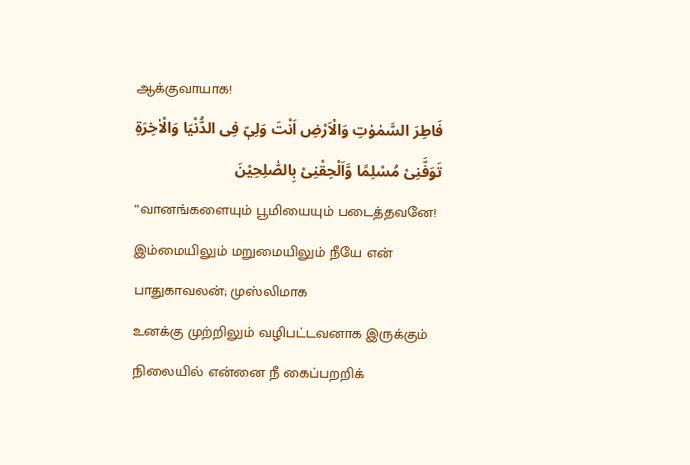ஆக்குவாயாக!
فَاطِرَ السَّمٰوٰتِ وَالْاَرْضِ اَنْتَ وَلِىّٖ فِى الدُّنْيَا وَالْاٰخِرَةِ تَوَفَّنِىْ مُسْلِمًا وَّاَلْحِقْنِىْ بِالصّٰلِحِيْنَ
“வானங்களையும் பூமியையும் படைத்தவனே! இம்மையிலும் மறுமையிலும் நீயே என் பாதுகாவலன்; முஸ்லிமாக
உனக்கு முற்றிலும் வழிபட்டவனாக இருக்கும் நிலையில் என்னை நீ கைப்பறறிக்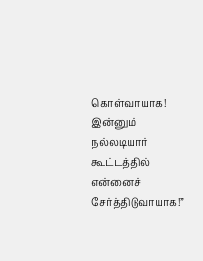கொள்வாயாக! இன்னும் நல்லடியார் கூட்டத்தில் என்னைச் சேர்த்திடுவாயாக!”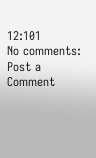12:101
No comments:
Post a Comment